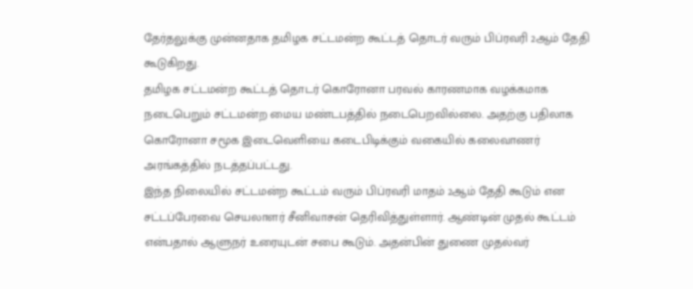தேர்தலுக்கு முன்னதாக தமிழக சட்டமன்ற கூட்டத் தொடர் வரும் பிப்ரவரி 2ஆம் தேதி கூடுகிறது.
தமிழக சட்டமன்ற கூட்டத் தொடர் கொரோனா பரவல் காரணமாக வழக்கமாக நடைபெறும் சட்டமன்ற மைய மண்டபத்தில் நடைபெறவில்லை. அதற்கு பதிலாக கொரோனா சமூக இடைவெளியை கடைபிடிக்கும் வகையில் கலைவாணர் அரங்கத்தில் நடத்தப்பட்டது.
இந்த நிலையில் சட்டமன்ற கூட்டம் வரும் பிப்ரவரி மாதம் 2ஆம் தேதி கூடும் என சட்டப்பேரவை செயலாளர் சீனிவாசன் தெரிவித்துள்ளார். ஆண்டின் முதல் கூட்டம் என்பதால் ஆளுநர் உரையுடன் சபை கூடும். அதன்பின் துணை முதல்வர்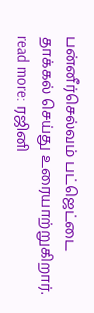பன்னீர்செல்வம் பட்ஜெட்டை தாக்கல் செய்து உரையாற்றுகிறார்.
read more: ரஜினி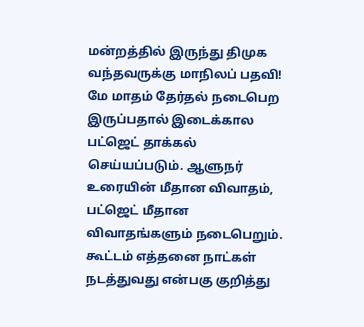மன்றத்தில் இருந்து திமுக வந்தவருக்கு மாநிலப் பதவி!
மே மாதம் தேர்தல் நடைபெற இருப்பதால் இடைக்கால பட்ஜெட் தாக்கல் செய்யப்படும். ஆளுநர் உரையின் மீதான விவாதம், பட்ஜெட் மீதான விவாதங்களும் நடைபெறும். கூட்டம் எத்தனை நாட்கள் நடத்துவது என்பகு குறித்து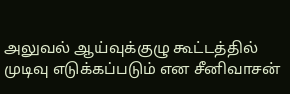அலுவல் ஆய்வுக்குழு கூட்டத்தில் முடிவு எடுக்கப்படும் என சீனிவாசன்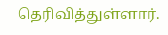தெரிவித்துள்ளார்.